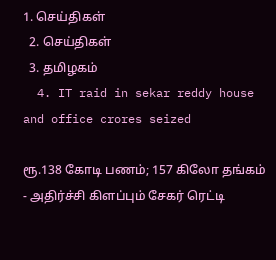1. செய்திகள்
  2. செய்திகள்
  3. த‌மிழக‌ம்
  4. IT raid in sekar reddy house and office crores seized

ரூ.138 கோடி பணம்; 157 கிலோ தங்கம் - அதிர்ச்சி கிளப்பும் சேகர் ரெட்டி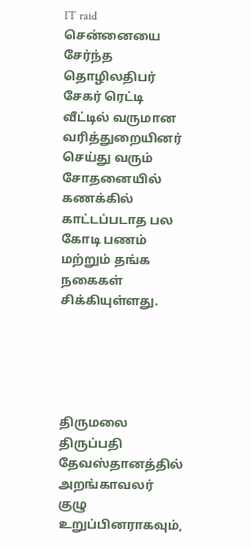IT raid
சென்னையை சேர்ந்த தொழிலதிபர் சேகர் ரெட்டி வீட்டில் வருமான வரித்துறையினர் செய்து வரும் சோதனையில் கணக்கில் காட்டப்படாத பல கோடி பணம் மற்றும் தங்க நகைகள் சிக்கியுள்ளது.





திருமலை திருப்பதி தேவஸ்தானத்தில் அறங்காவலர் குழு உறுப்பினராகவும்,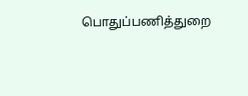பொதுப்பணித்துறை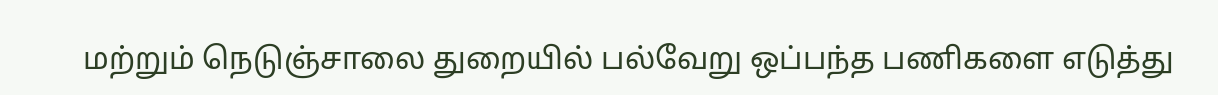மற்றும் நெடுஞ்சாலை துறையில் பல்வேறு ஒப்பந்த பணிகளை எடுத்து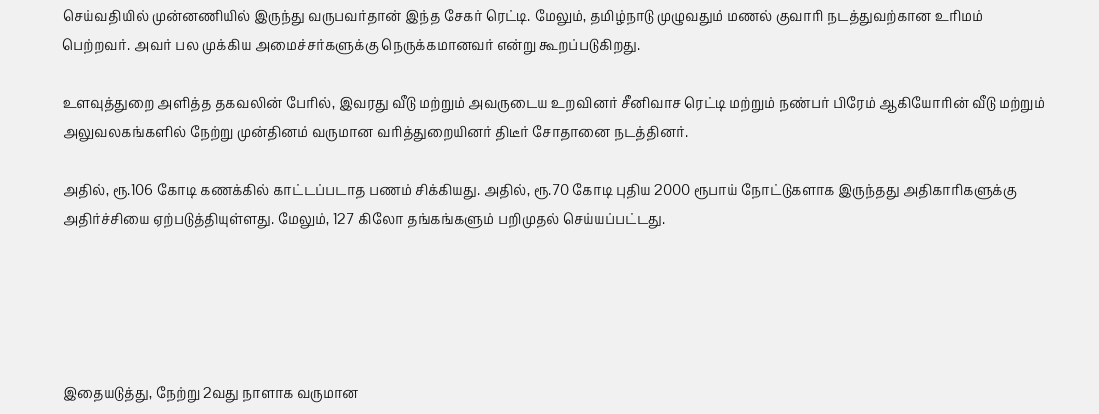செய்வதியில் முன்னணியில் இருந்து வருபவர்தான் இந்த சேகர் ரெட்டி. மேலும், தமிழ்நாடு முழுவதும் மணல் குவாரி நடத்துவற்கான உரிமம் பெற்றவர். அவர் பல முக்கிய அமைச்சர்களுக்கு நெருக்கமானவர் என்று கூறப்படுகிறது.

உளவுத்துறை அளித்த தகவலின் பேரில், இவரது வீடு மற்றும் அவருடைய உறவினர் சீனிவாச ரெட்டி மற்றும் நண்பர் பிரேம் ஆகியோரின் வீடு மற்றும் அலுவலகங்களில் நேற்று முன்தினம் வருமான வரித்துறையினர் திடீர் சோதானை நடத்தினர்.

அதில், ரூ.106 கோடி கணக்கில் காட்டப்படாத பணம் சிக்கியது. அதில், ரூ.70 கோடி புதிய 2000 ரூபாய் நோட்டுகளாக இருந்தது அதிகாரிகளுக்கு அதிர்ச்சியை ஏற்படுத்தியுள்ளது. மேலும், 127 கிலோ தங்கங்களும் பறிமுதல் செய்யப்பட்டது.





இதையடுத்து, நேற்று 2வது நாளாக வருமான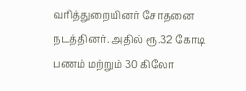வரித்துறையினர் சோதனை நடத்தினர். அதில் ரூ.32 கோடி பணம் மற்றும் 30 கிலோ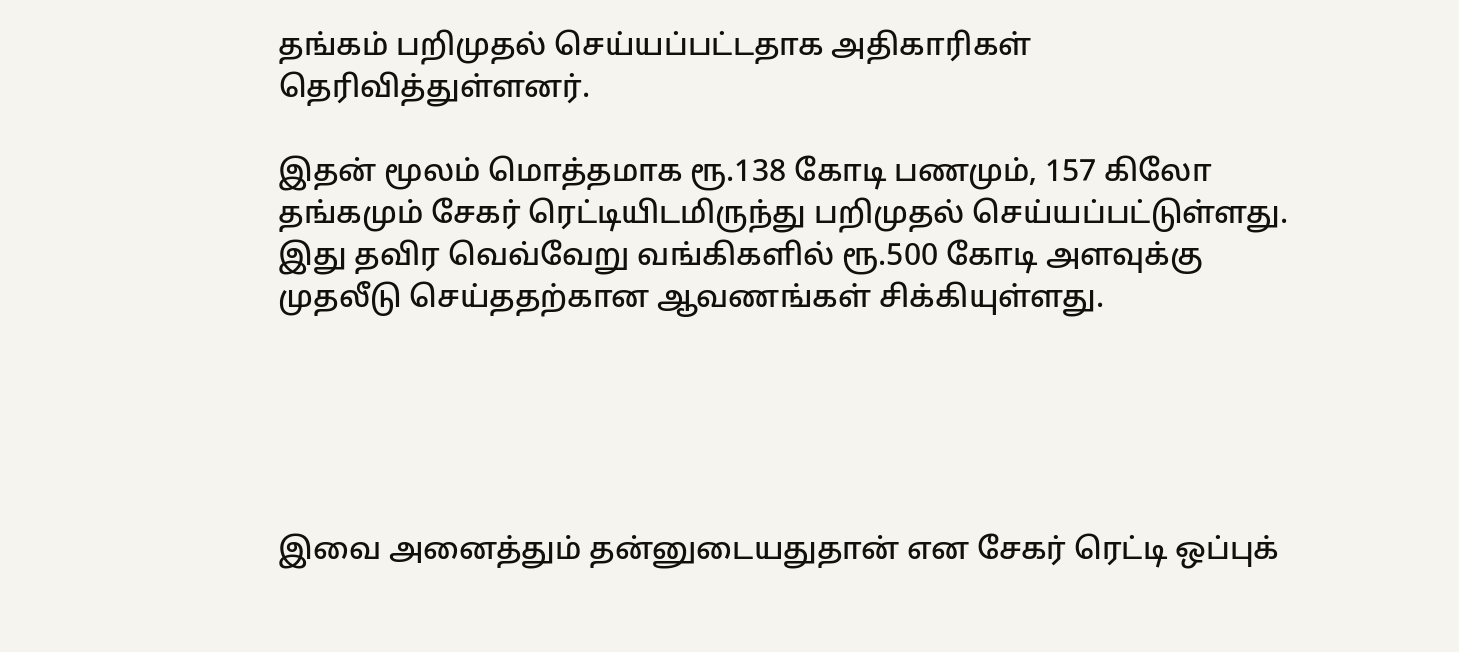தங்கம் பறிமுதல் செய்யப்பட்டதாக அதிகாரிகள் தெரிவித்துள்ளனர்.

இதன் மூலம் மொத்தமாக ரூ.138 கோடி பணமும், 157 கிலோ தங்கமும் சேகர் ரெட்டியிடமிருந்து பறிமுதல் செய்யப்பட்டுள்ளது. இது தவிர வெவ்வேறு வங்கிகளில் ரூ.500 கோடி அளவுக்கு முதலீடு செய்ததற்கான ஆவணங்கள் சிக்கியுள்ளது.





இவை அனைத்தும் தன்னுடையதுதான் என சேகர் ரெட்டி ஒப்புக்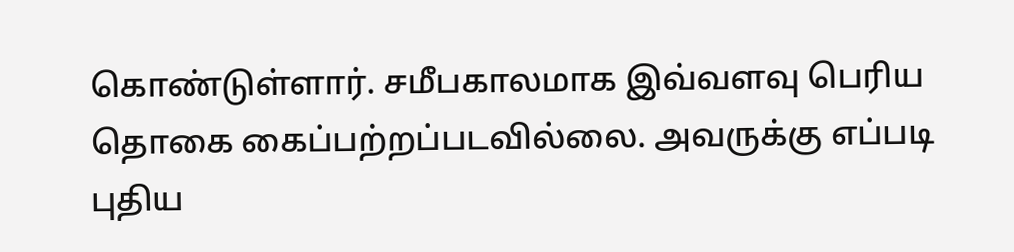கொண்டுள்ளார். சமீபகாலமாக இவ்வளவு பெரிய தொகை கைப்பற்றப்படவில்லை. அவருக்கு எப்படி புதிய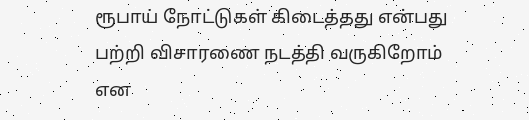ரூபாய் நோட்டுகள் கிடைத்தது என்பது பற்றி விசாரணை நடத்தி வருகிறோம் என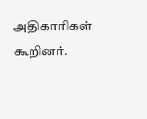அதிகாரிகள் கூறினர்.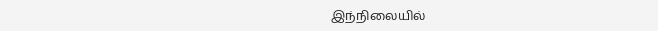இந்நிலையில்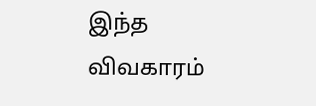இந்த விவகாரம்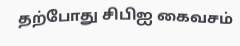தற்போது சிபிஐ கைவசம்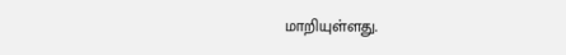மாறியுள்ளது.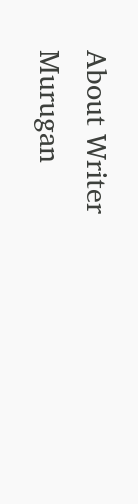About Writer
Murugan